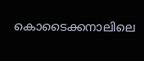കൊടൈക്കനാലിലെ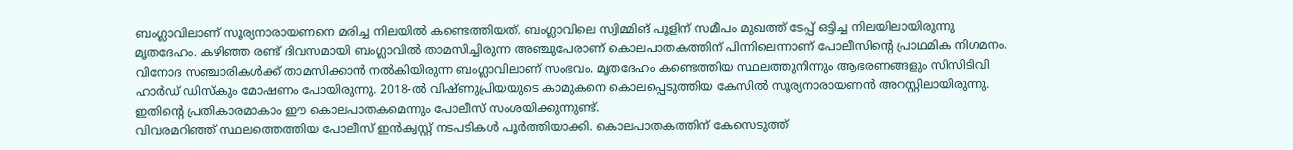ബംഗ്ലാവിലാണ് സൂര്യനാരായണനെ മരിച്ച നിലയിൽ കണ്ടെത്തിയത്. ബംഗ്ലാവിലെ സ്വിമ്മിങ് പൂളിന് സമീപം മുഖത്ത് ടേപ്പ് ഒട്ടിച്ച നിലയിലായിരുന്നു മൃതദേഹം. കഴിഞ്ഞ രണ്ട് ദിവസമായി ബംഗ്ലാവിൽ താമസിച്ചിരുന്ന അഞ്ചുപേരാണ് കൊലപാതകത്തിന് പിന്നിലെന്നാണ് പോലീസിന്റെ പ്രാഥമിക നിഗമനം.
വിനോദ സഞ്ചാരികൾക്ക് താമസിക്കാൻ നൽകിയിരുന്ന ബംഗ്ലാവിലാണ് സംഭവം. മൃതദേഹം കണ്ടെത്തിയ സ്ഥലത്തുനിന്നും ആഭരണങ്ങളും സിസിടിവി ഹാർഡ് ഡിസ്കും മോഷണം പോയിരുന്നു. 2018-ൽ വിഷ്ണുപ്രിയയുടെ കാമുകനെ കൊലപ്പെടുത്തിയ കേസിൽ സൂര്യനാരായണൻ അറസ്റ്റിലായിരുന്നു. ഇതിന്റെ പ്രതികാരമാകാം ഈ കൊലപാതകമെന്നും പോലീസ് സംശയിക്കുന്നുണ്ട്.
വിവരമറിഞ്ഞ് സ്ഥലത്തെത്തിയ പോലീസ് ഇൻക്വസ്റ്റ് നടപടികൾ പൂർത്തിയാക്കി. കൊലപാതകത്തിന് കേസെടുത്ത്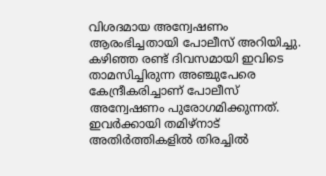വിശദമായ അന്വേഷണം ആരംഭിച്ചതായി പോലീസ് അറിയിച്ചു. കഴിഞ്ഞ രണ്ട് ദിവസമായി ഇവിടെ താമസിച്ചിരുന്ന അഞ്ചുപേരെ കേന്ദ്രീകരിച്ചാണ് പോലീസ് അന്വേഷണം പുരോഗമിക്കുന്നത്. ഇവർക്കായി തമിഴ്നാട് അതിർത്തികളിൽ തിരച്ചിൽ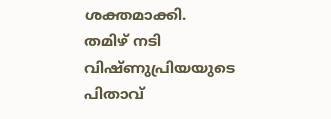ശക്തമാക്കി.
തമിഴ് നടി വിഷ്ണുപ്രിയയുടെ പിതാവ്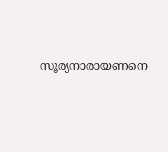സൂര്യനാരായണനെ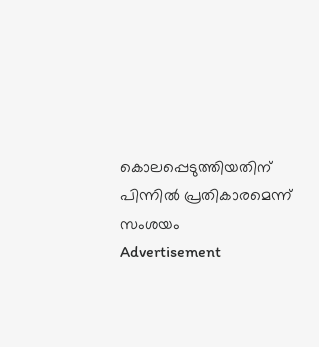കൊലപ്പെടുത്തിയതിന് പിന്നിൽ പ്രതികാരമെന്ന് സംശയം
Advertisement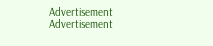Advertisement
Advertisement